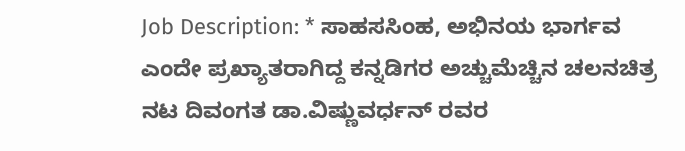Job Description: * ಸಾಹಸಸಿಂಹ, ಅಭಿನಯ ಭಾರ್ಗವ ಎಂದೇ ಪ್ರಖ್ಯಾತರಾಗಿದ್ದ ಕನ್ನಡಿಗರ ಅಚ್ಚುಮೆಚ್ಚಿನ ಚಲನಚಿತ್ರ ನಟ ದಿವಂಗತ ಡಾ.ವಿಷ್ಣುವರ್ಧನ್ ರವರ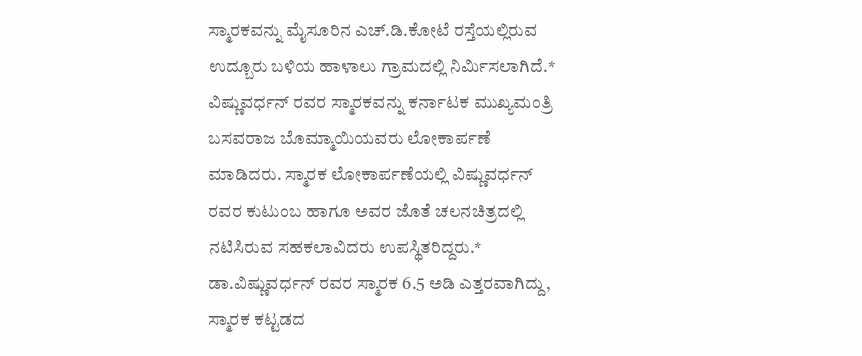ಸ್ಮಾರಕವನ್ನು ಮೈಸೂರಿನ ಎಚ್.ಡಿ.ಕೋಟೆ ರಸ್ತೆಯಲ್ಲಿರುವ ಉದ್ಬೂರು ಬಳಿಯ ಹಾಳಾಲು ಗ್ರಾಮದಲ್ಲಿ ನಿರ್ಮಿಸಲಾಗಿದೆ.* ವಿಷ್ಣುವರ್ಧನ್ ರವರ ಸ್ಮಾರಕವನ್ನು ಕರ್ನಾಟಕ ಮುಖ್ಯಮಂತ್ರಿ ಬಸವರಾಜ ಬೊಮ್ಮಾಯಿಯವರು ಲೋಕಾರ್ಪಣೆ ಮಾಡಿದರು. ಸ್ಮಾರಕ ಲೋಕಾರ್ಪಣೆಯಲ್ಲಿ ವಿಷ್ಣುವರ್ಧನ್ ರವರ ಕುಟುಂಬ ಹಾಗೂ ಅವರ ಜೊತೆ ಚಲನಚಿತ್ರದಲ್ಲಿ ನಟಿಸಿರುವ ಸಹಕಲಾವಿದರು ಉಪಸ್ಥಿತರಿದ್ದರು.* ಡಾ.ವಿಷ್ಣುವರ್ಧನ್ ರವರ ಸ್ಮಾರಕ 6.5 ಅಡಿ ಎತ್ತರವಾಗಿದ್ದು, ಸ್ಮಾರಕ ಕಟ್ಟಡದ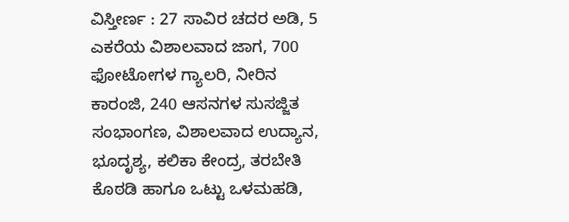ವಿಸ್ತೀರ್ಣ : 27 ಸಾವಿರ ಚದರ ಅಡಿ, 5 ಎಕರೆಯ ವಿಶಾಲವಾದ ಜಾಗ, 700 ಫೋಟೋಗಳ ಗ್ಯಾಲರಿ, ನೀರಿನ ಕಾರಂಜಿ, 240 ಆಸನಗಳ ಸುಸಜ್ಜಿತ ಸಂಭಾಂಗಣ, ವಿಶಾಲವಾದ ಉದ್ಯಾನ, ಭೂದೃಶ್ಯ, ಕಲಿಕಾ ಕೇಂದ್ರ, ತರಬೇತಿ ಕೊಠಡಿ ಹಾಗೂ ಒಟ್ಟು ಒಳಮಹಡಿ,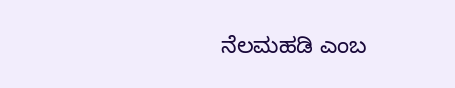ನೆಲಮಹಡಿ ಎಂಬ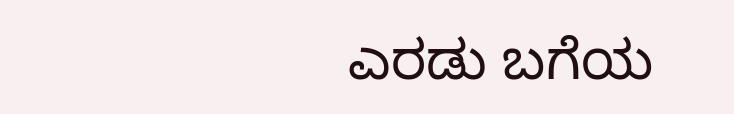ಎರಡು ಬಗೆಯ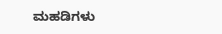ಮಹಡಿಗಳು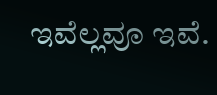ಇವೆಲ್ಲವೂ ಇವೆ.